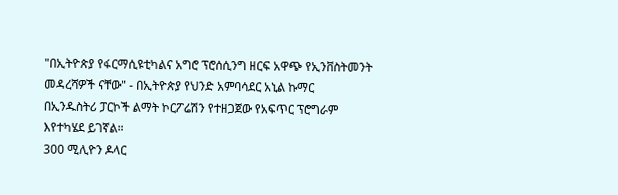"በኢትዮጵያ የፋርማሲዩቲካልና አግሮ ፕሮሰሲንግ ዘርፍ አዋጭ የኢንቨስትመንት መዳረሻዎች ናቸው" - በኢትዮጵያ የህንድ አምባሳደር አኒል ኩማር
በኢንዱስትሪ ፓርኮች ልማት ኮርፖሬሽን የተዘጋጀው የአፍጥር ፕሮግራም እየተካሄደ ይገኛል።
300 ሚሊዮን ዶላር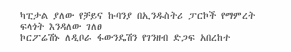ካፒታል ያለው የቻይና ኩባንያ በኢንዱስትሪ ፓርኮች የማምረት ፍላጎት እንዳለው ገለፀ
ኮርፖሬሽኑ ለዲቦራ ፋውንዴሽን የገንዘብ ድጋፍ አበረከተ